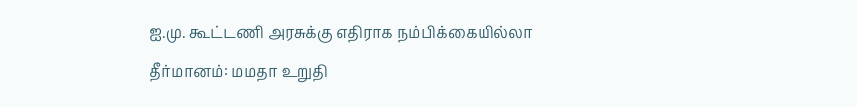ஐ.மு. கூட்டணி அரசுக்கு எதிராக நம்பிக்கையில்லா தீர்மானம்: மமதா உறுதி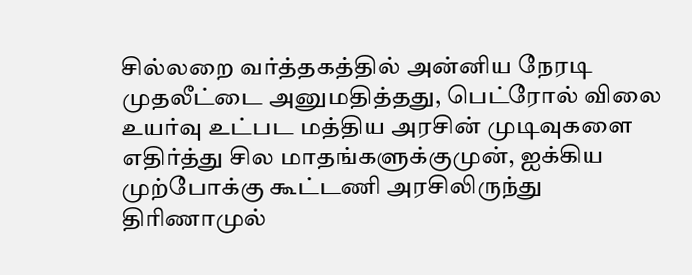சில்லறை வர்த்தகத்தில் அன்னிய நேரடி முதலீட்டை அனுமதித்தது, பெட்ரோல் விலை உயர்வு உட்பட மத்திய அரசின் முடிவுகளை எதிர்த்து சில மாதங்களுக்குமுன், ஐக்கிய முற்போக்கு கூட்டணி அரசிலிருந்து திரிணாமுல்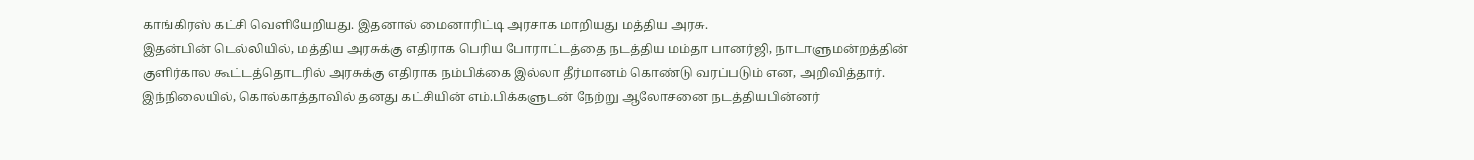காங்கிரஸ் கட்சி வெளியேறியது. இதனால் மைனாரிட்டி அரசாக மாறியது மத்திய அரசு.
இதன்பின் டெல்லியில், மத்திய அரசுக்கு எதிராக பெரிய போராட்டத்தை நடத்திய மம்தா பானர்ஜி, நாடாளுமன்றத்தின் குளிர்கால கூட்டத்தொடரில் அரசுக்கு எதிராக நம்பிக்கை இல்லா தீர்மானம் கொண்டு வரப்படும் என, அறிவித்தார். இந்நிலையில், கொல்காத்தாவில் தனது கட்சியின் எம்.பிக்களுடன் நேற்று ஆலோசனை நடத்தியபின்னர்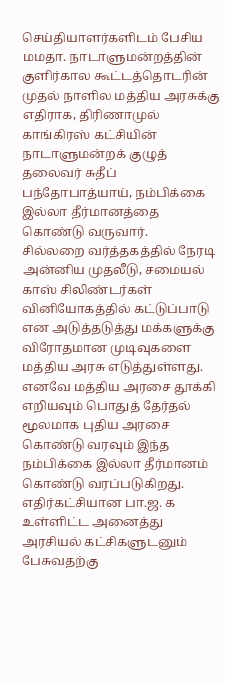செய்தியாளர்களிடம் பேசிய மமதா. நாடாளுமன்றத்தின் குளிர்கால கூட்டத்தொடரின் முதல் நாளில மத்திய அரசுக்கு எதிராக, திரிணாமுல் காங்கிரஸ் கட்சியின் நாடாளுமன்றக் குழுத் தலைவர் சுதீப் பந்தோபாத்யாய், நம்பிக்கை இல்லா தீர்மானத்தை கொண்டு வருவார்.
சில்லறை வர்த்தகத்தில் நேரடி அன்னிய முதலீடு, சமையல் காஸ் சிலிண்டர்கள் வினியோகத்தில் கட்டுப்பாடு என அடுத்தடுத்து மக்களுக்கு விரோதமான முடிவுகளை மத்திய அரசு எடுத்துள்ளது. எனவே மத்திய அரசை தூக்கி எறியவும் பொதுத் தேர்தல் மூலமாக புதிய அரசை கொண்டு வரவும் இந்த நம்பிக்கை இல்லா தீர்மானம் கொண்டு வரப்படுகிறது.
எதிர்கட்சியான பா.ஜ. க உள்ளிட்ட அனைத்து அரசியல் கட்சிகளுடனும் பேசுவதற்கு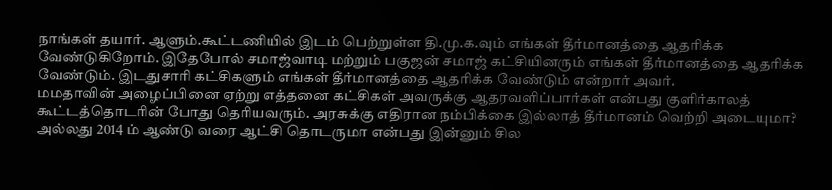நாங்கள் தயார். ஆளும்.கூட்டணியில் இடம் பெற்றுள்ள தி.மு.க.வும் எங்கள் தீர்மானத்தை ஆதரிக்க வேண்டுகிறோம். இதேபோல் சமாஜ்வாடி மற்றும் பகுஜன் சமாஜ் கட்சியினரும் எங்கள் தீர்மானத்தை ஆதரிக்க வேண்டும். இடதுசாரி கட்சிகளும் எங்கள் தீர்மானத்தை ஆதரிக்க வேண்டும் என்றார் அவர்.
மமதாவின் அழைப்பினை ஏற்று எத்தனை கட்சிகள் அவருக்கு ஆதரவளிப்பார்கள் என்பது குளிர்காலத் கூட்டத்தொடரின் போது தெரியவரும். அரசுக்கு எதிரான நம்பிக்கை இல்லாத் தீர்மானம் வெற்றி அடையுமா? அல்லது 2014 ம் ஆண்டு வரை ஆட்சி தொடருமா என்பது இன்னும் சில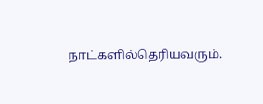நாட்களில்தெரியவரும்.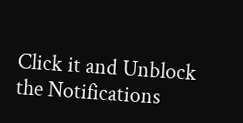Click it and Unblock the Notifications